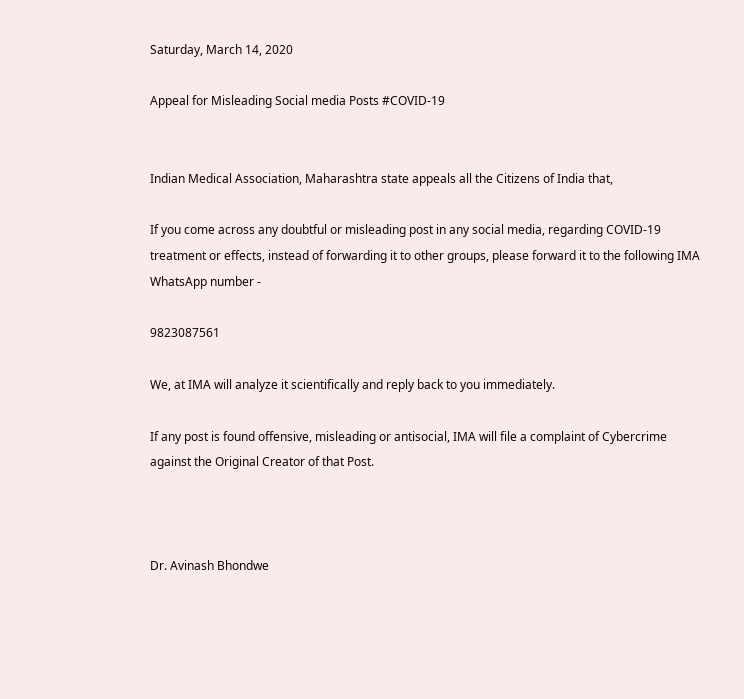Saturday, March 14, 2020

Appeal for Misleading Social media Posts #COVID-19


Indian Medical Association, Maharashtra state appeals all the Citizens of India that,

If you come across any doubtful or misleading post in any social media, regarding COVID-19 treatment or effects, instead of forwarding it to other groups, please forward it to the following IMA WhatsApp number -

9823087561

We, at IMA will analyze it scientifically and reply back to you immediately.

If any post is found offensive, misleading or antisocial, IMA will file a complaint of Cybercrime against the Original Creator of that Post.



Dr. Avinash Bhondwe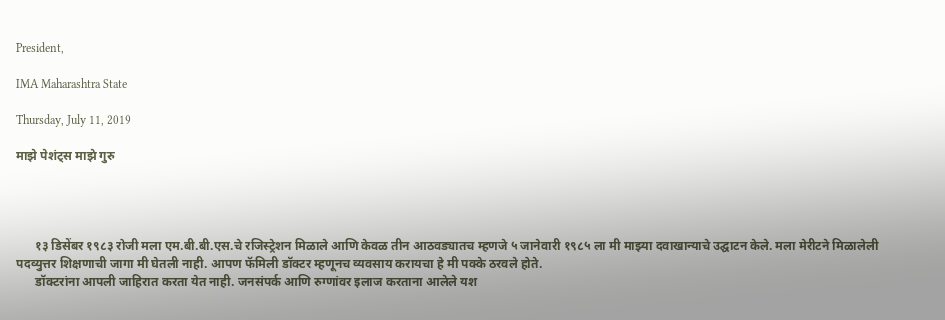President,

IMA Maharashtra State

Thursday, July 11, 2019

माझे पेशंट्स माझे गुरु




      १३ डिसेंबर १९८३ रोजी मला एम.बी.बी.एस.चे रजिस्ट्रेशन मिळाले आणि केवळ तीन आठवड्यातच म्हणजे ५ जानेवारी १९८५ ला मी माझ्या दवाखान्याचे उद्घाटन केले. मला मेरीटने मिळालेली पदव्युत्तर शिक्षणाची जागा मी घेतली नाही. आपण फॅमिली डॉक्टर म्हणूनच व्यवसाय करायचा हे मी पक्के ठरवले होते.
      डॉक्टरांना आपली जाहिरात करता येत नाही. जनसंपर्क आणि रुग्णांवर इलाज करताना आलेले यश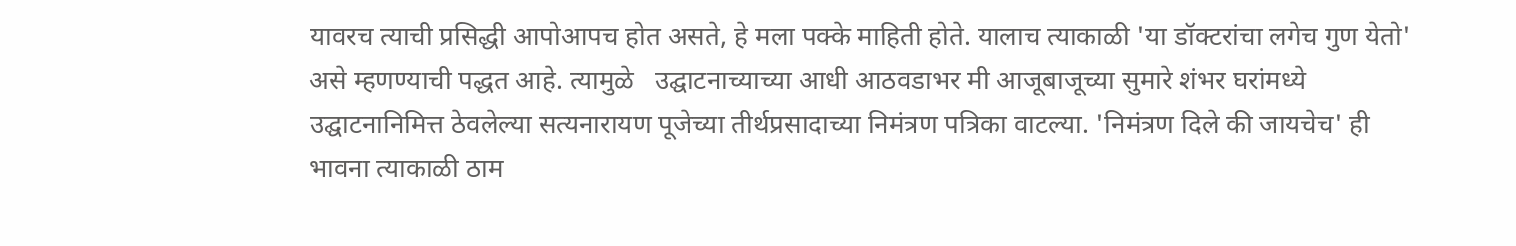यावरच त्याची प्रसिद्धी आपोआपच होत असते, हे मला पक्के माहिती होते. यालाच त्याकाळी 'या डॉक्टरांचा लगेच गुण येतो' असे म्हणण्याची पद्धत आहे. त्यामुळे   उद्घाटनाच्याच्या आधी आठवडाभर मी आजूबाजूच्या सुमारे शंभर घरांमध्ये उद्घाटनानिमित्त ठेवलेल्या सत्यनारायण पूजेच्या तीर्थप्रसादाच्या निमंत्रण पत्रिका वाटल्या. 'निमंत्रण दिले की जायचेच' ही भावना त्याकाळी ठाम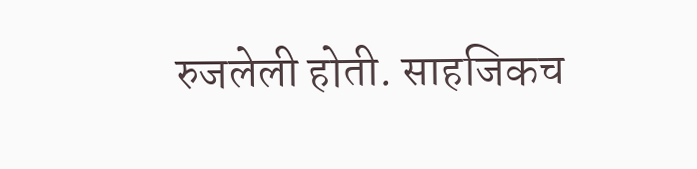रुजलेली होती. साहजिकच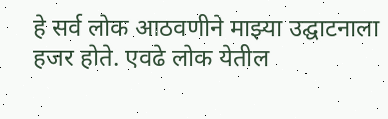हे सर्व लोक आठवणीने माझ्या उद्घाटनाला हजर होते. एवढे लोक येतील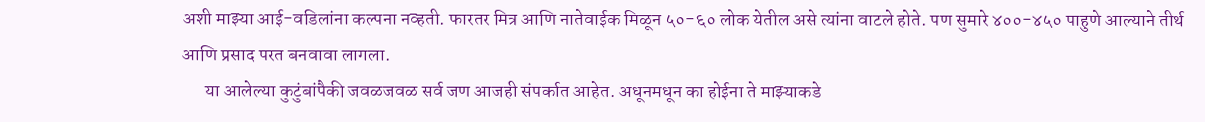अशी माझ्या आई-वडिलांना कल्पना नव्हती. फारतर मित्र आणि नातेवाईक मिळून ५०-६० लोक येतील असे त्यांना वाटले होते. पण सुमारे ४००-४५० पाहुणे आल्याने तीर्थ आणि प्रसाद परत बनवावा लागला.
      या आलेल्या कुटुंबांपैकी जवळजवळ सर्व जण आजही संपर्कात आहेत. अधूनमधून का होईना ते माझ्याकडे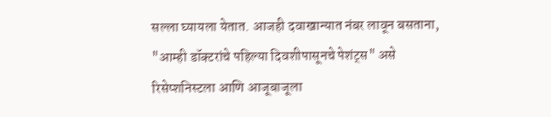सल्ला घ्यायला येतात. आजही दवाखान्यात नंबर लावून बसताना, "आम्ही डॉक्टरांचे पहिल्या दिवशीपासूनचे पेशंट्स" असे रिसेप्शनिस्टला आणि आजूबाजूला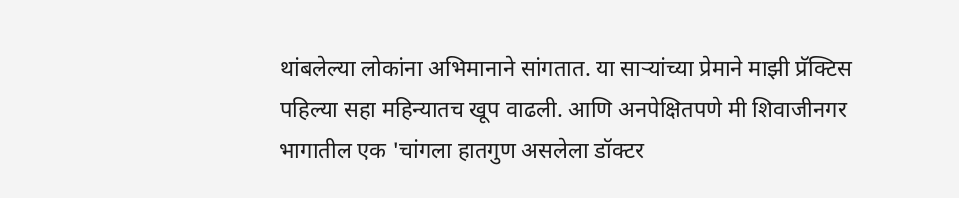थांबलेल्या लोकांना अभिमानाने सांगतात. या साऱ्यांच्या प्रेमाने माझी प्रॅक्टिस पहिल्या सहा महिन्यातच खूप वाढली. आणि अनपेक्षितपणे मी शिवाजीनगर भागातील एक 'चांगला हातगुण असलेला डॉक्टर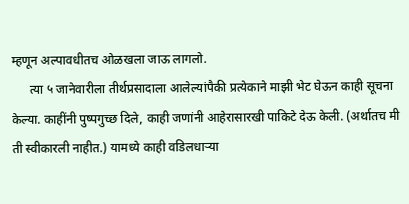म्हणून अल्पावधीतच ओळखला जाऊ लागलो.
      त्या ५ जानेवारीला तीर्थप्रसादाला आलेल्यांपैकी प्रत्येकाने माझी भेट घेऊन काही सूचना केल्या. काहींनी पुष्पगुच्छ दिले, काही जणांनी आहेरासारखी पाकिटे देऊ केली. (अर्थातच मी ती स्वीकारली नाहीत.) यामध्ये काही वडिलधाऱ्या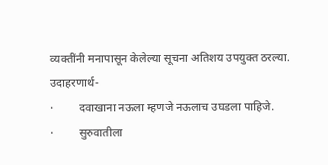व्यक्तींनी मनापासून केलेल्या सूचना अतिशय उपयुक्त ठरल्या. उदाहरणार्थ-
·         दवाखाना नऊला म्हणजे नऊलाच उघडला पाहिजे.
·         सुरुवातीला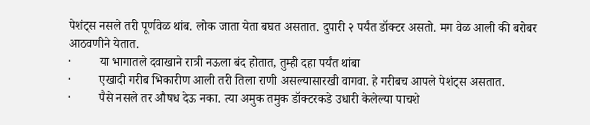पेशंट्स नसले तरी पूर्णवेळ थांब. लोक जाता येता बघत असतात. दुपारी २ पर्यंत डॉक्टर असतो. मग वेळ आली की बरोबर आठवणीने येतात.
·         या भागातले दवाखाने रात्री नऊला बंद होतात, तुम्ही दहा पर्यंत थांबा
·         एखादी गरीब भिकारीण आली तरी तिला राणी असल्यासारखी वागवा. हे गरीबच आपले पेशंट्स असतात.
·         पैसे नसले तर औषध देऊ नका. त्या अमुक तमुक डॉक्टरकडे उधारी केलेल्या पाचशे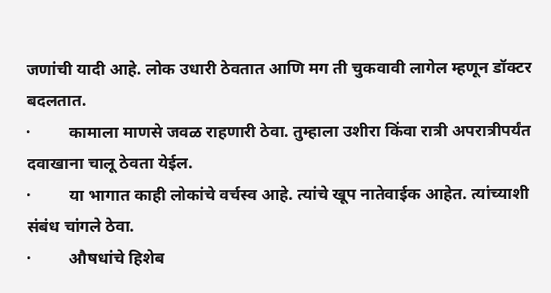जणांची यादी आहे. लोक उधारी ठेवतात आणि मग ती चुकवावी लागेल म्हणून डॉक्टर बदलतात.
·         कामाला माणसे जवळ राहणारी ठेवा. तुम्हाला उशीरा किंवा रात्री अपरात्रीपर्यंत दवाखाना चालू ठेवता येईल.
·         या भागात काही लोकांचे वर्चस्व आहे. त्यांचे खूप नातेवाईक आहेत. त्यांच्याशी संबंध चांगले ठेवा.
·         औषधांचे हिशेब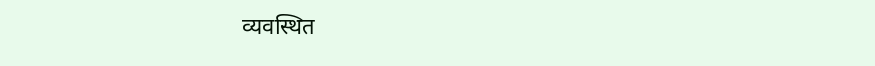व्यवस्थित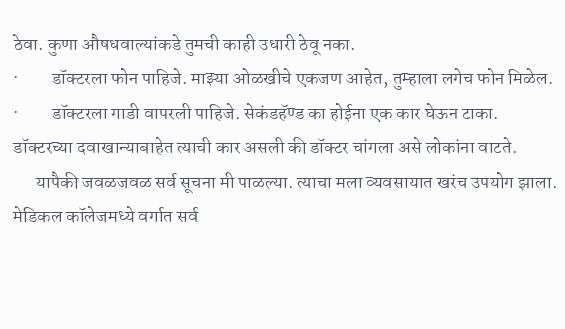ठेवा. कुणा औषधवाल्यांकडे तुमची काही उधारी ठेवू नका.
·         डॉक्टरला फोन पाहिजे. माझ्या ओळखीचे एकजण आहेत, तुम्हाला लगेच फोन मिळेल.
·         डॉक्टरला गाडी वापरली पाहिजे. सेकंडहॅण्ड का होईना एक कार घेऊन टाका. डॉक्टरच्या दवाखान्याबाहेत त्याची कार असली की डॉक्टर चांगला असे लोकांना वाटते.
      यापैकी जवळजवळ सर्व सूचना मी पाळल्या. त्याचा मला व्यवसायात खरंच उपयोग झाला. मेडिकल कॉलेजमध्ये वर्गात सर्व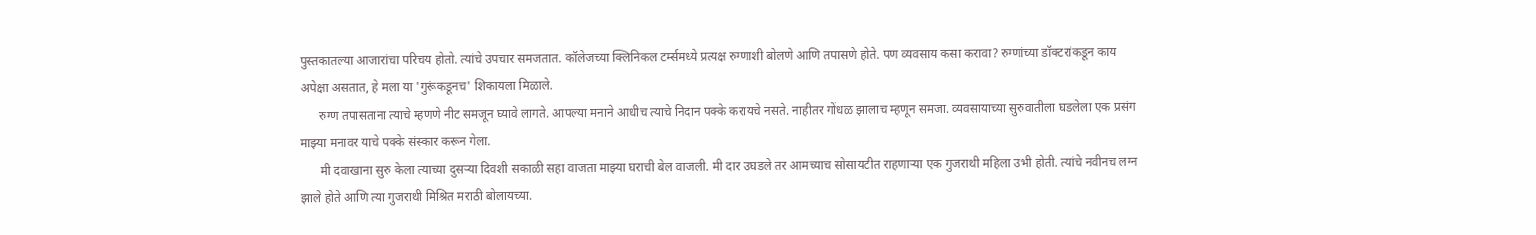पुस्तकातल्या आजारांचा परिचय होतो. त्यांचे उपचार समजतात. कॉलेजच्या क्लिनिकल टर्म्समध्ये प्रत्यक्ष रुग्णाशी बोलणे आणि तपासणे होते. पण व्यवसाय कसा करावा? रुग्णांच्या डॉक्टरांकडून काय अपेक्षा असतात, हे मला या 'गुरूंकडूनच' शिकायला मिळाले.
      रुग्ण तपासताना त्याचे म्हणणे नीट समजून घ्यावे लागते. आपल्या मनाने आधीच त्याचे निदान पक्के करायचे नसते. नाहीतर गोंधळ झालाच म्हणून समजा. व्यवसायाच्या सुरुवातीला घडलेला एक प्रसंग माझ्या मनावर याचे पक्के संस्कार करून गेला.
      मी दवाखाना सुरु केला त्याच्या दुसऱ्या दिवशी सकाळी सहा वाजता माझ्या घराची बेल वाजली. मी दार उघडले तर आमच्याच सोसायटीत राहणाऱ्या एक गुजराथी महिला उभी होती. त्यांचे नवीनच लग्न झाले होते आणि त्या गुजराथी मिश्रित मराठी बोलायच्या.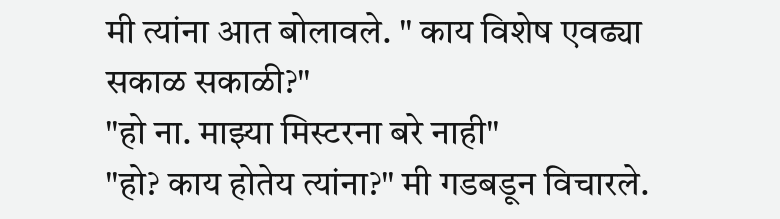मी त्यांना आत बोलावले. " काय विशेष एवढ्या सकाळ सकाळी?"
"हो ना. माझ्या मिस्टरना बरे नाही"
"हो? काय होतेय त्यांना?" मी गडबडून विचारले.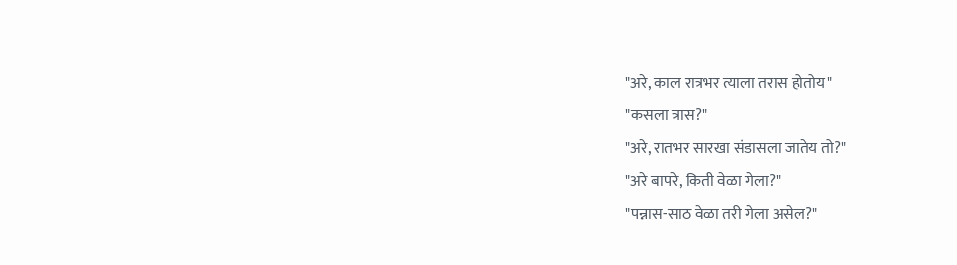"अरे, काल रात्रभर त्याला तरास होतोय"
"कसला त्रास?"
"अरे, रातभर सारखा संडासला जातेय तो?"
"अरे बापरे, किती वेळा गेला?"
"पन्नास-साठ वेळा तरी गेला असेल?"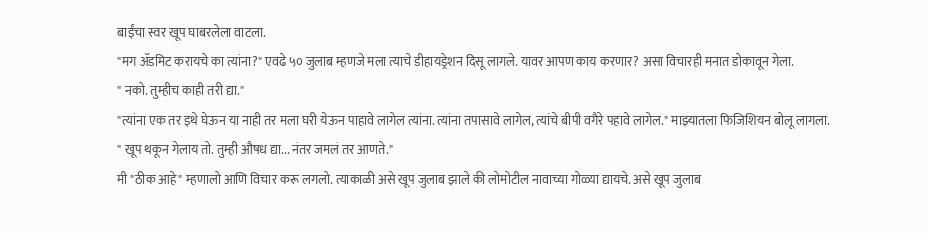बाईंचा स्वर खूप घाबरलेला वाटला.
"मग ॲडमिट करायचे का त्यांना?" एवढे ५० जुलाब म्हणजे मला त्याचे डीहायड्रेशन दिसू लागले. यावर आपण काय करणार? असा विचारही मनात डोकावून गेला.
" नको. तुम्हीच काही तरी द्या."
"त्यांना एक तर इथे घेऊन या नाही तर मला घरी येऊन पाहावे लागेल त्यांना. त्यांना तपासावे लागेल, त्यांचे बीपी वगैरे पहावे लागेल." माझ्यातला फिजिशियन बोलू लागला.
" खूप थकून गेलाय तो. तुम्ही औषध द्या... नंतर जमलं तर आणते."
मी "ठीक आहे" म्हणालो आणि विचार करू लगलो. त्याकाळी असे खूप जुलाब झाले की लोमोटील नावाच्या गोळ्या द्यायचे. असे खूप जुलाब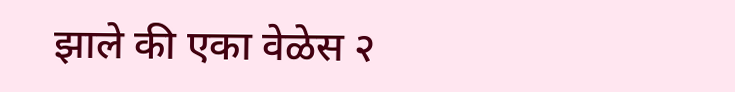झाले की एका वेळेस २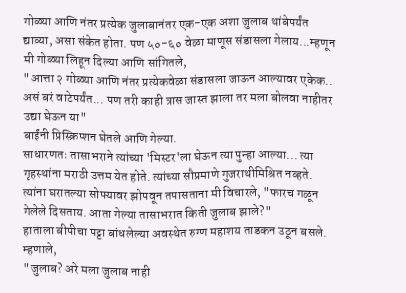गोळ्या आणि नंतर प्रत्येक जुलाबानंतर एक-एक अशा जुलाब थांबेपर्यंत द्याव्या, असा संकेत होता. पण ५०-६० वेळा माणूस संडासला गेलाय...म्हणून मी गोळ्या लिहून दिल्या आणि सांगितले,
"आत्ता २ गोळ्या आणि नंतर प्रत्येकवेळा संडासला जाऊन आल्यावर एकेक.. असं बरं वाटेपर्यंत... पण तरी काही त्रास जास्त झाला तर मला बोलवा नाहीतर उद्या घेऊन या"
बाईंनी प्रिस्क्रिप्शन घेतले आणि गेल्या.
साधारणतः तासाभराने त्यांच्या 'मिस्टर'ला घेऊन त्या पुन्हा आल्या... त्या गृहस्थांना मराठी उत्तम येत होते. त्यांच्या सौप्रमाणे गुजराथीमिश्रित नव्हते. त्यांना घरातल्या सोफ्यावर झोपवून तपासताना मी विचारले, "फारच गळून गेलेले दिसताय. आता गेल्या तासाभरात किती जुलाब झाले?"
हाताला बीपीचा पट्टा बांधलेल्या अवस्थेत रुग्ण महाशय ताडकन उठून बसले. म्हणाले,
"जुलाब? अरे मला जुलाब नाही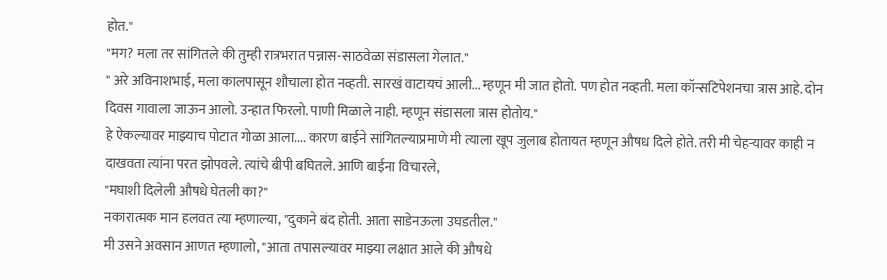होत."
"मग? मला तर सांगितले की तुम्ही रात्रभरात पन्नास-साठवेळा संडासला गेलात."
" अरे अविनाशभाई, मला कालपासून शौचाला होत नव्हती. सारखं वाटायचं आली... म्हणून मी जात होतो. पण होत नव्हती. मला कॉन्सटिपेशनचा त्रास आहे. दोन दिवस गावाला जाऊन आलो. उन्हात फिरलो. पाणी मिळाले नाही. म्हणून संडासला त्रास होतोय."
हे ऐकल्यावर माझ्याच पोटात गोळा आला.... कारण बाईने सांगितल्याप्रमाणे मी त्याला खूप जुलाब होतायत म्हणून औषध दिले होते. तरी मी चेहऱ्यावर काही न दाखवता त्यांना परत झोपवले. त्यांचे बीपी बघितले. आणि बाईना विचारले,
"मघाशी दिलेली औषधे घेतली का?"
नकारात्मक मान हलवत त्या म्हणाल्या, "दुकाने बंद होती. आता साडेनऊला उघडतील."
मी उसने अवसान आणत म्हणालो, "आता तपासल्यावर माझ्या लक्षात आले की औषधे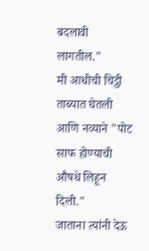बदलावी लागतील."
मी आधीची चिट्ठी ताब्यात घेतली आणि नव्याने "पोट साफ होण्याची औषधे लिहून दिली."
जाताना त्यांनी देऊ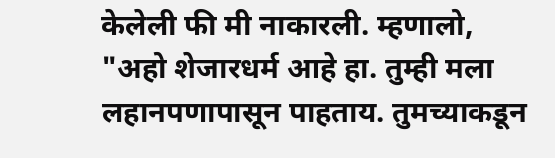केलेली फी मी नाकारली. म्हणालो, "अहो शेजारधर्म आहे हा. तुम्ही मला लहानपणापासून पाहताय. तुमच्याकडून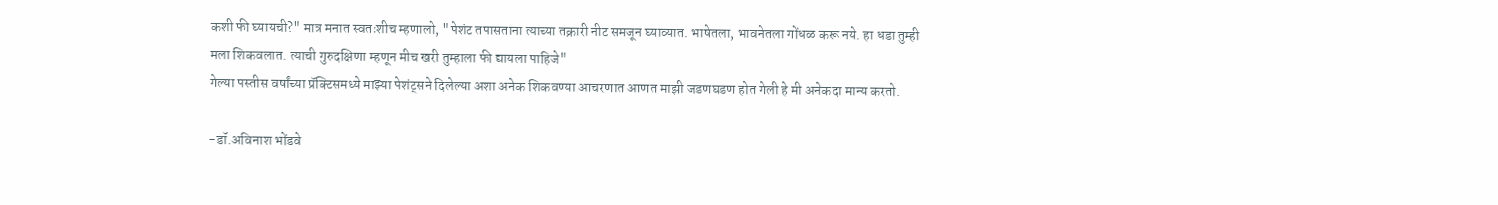कशी फी घ्यायची?" मात्र मनात स्वतःशीच म्हणालो, "पेशंट तपासताना त्याच्या तक्रारी नीट समजून घ्याव्यात. भाषेतला, भावनेतला गोंधळ करू नये. हा धडा तुम्ही मला शिकवलात. त्याची गुरुदक्षिणा म्हणून मीच खरी तुम्हाला फी द्यायला पाहिजे"
गेल्या पस्तीस वर्षांच्या प्रॅक्टिसमध्ये माझ्या पेशंट्सने दिलेल्या अशा अनेक शिकवण्या आचरणात आणत माझी जडणघडण होत गेली हे मी अनेकदा मान्य करतो.

-डॉ.अविनाश भोंडवे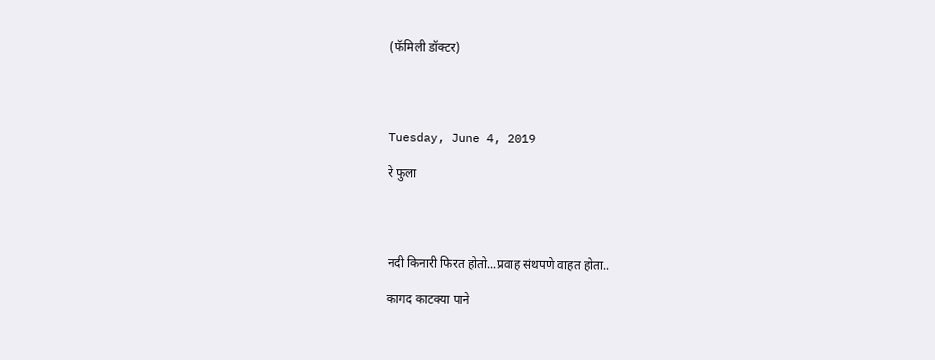(फॅमिली डॉक्टर)




Tuesday, June 4, 2019

रे फुला




नदी किनारी फिरत होतो...प्रवाह संथपणे वाहत होता..

कागद काटक्या पाने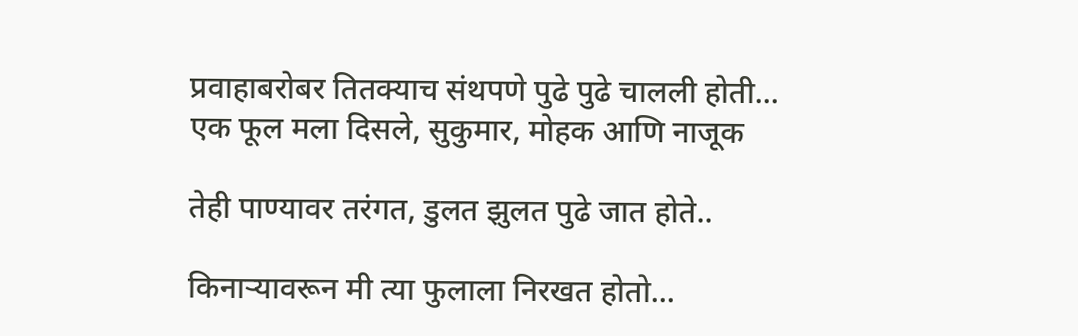प्रवाहाबरोबर तितक्याच संथपणे पुढे पुढे चालली होती...
एक फूल मला दिसले, सुकुमार, मोहक आणि नाजूक

तेही पाण्यावर तरंगत, डुलत झुलत पुढे जात होते..

किनाऱ्यावरून मी त्या फुलाला निरखत होतो...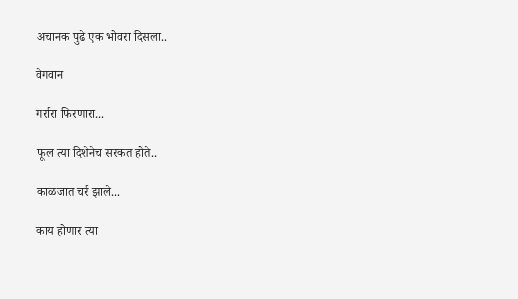अचानक पुढे एक भोवरा दिसला..

वेगवान

गर्रारा फिरणारा...

फूल त्या दिशेनेच सरकत होते..

काळजात चर्र झाले...

काय होणार त्या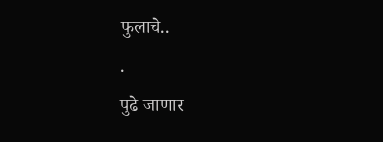फुलाचे..
.
पुढे जाणार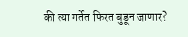की त्या गर्तेत फिरत बुडून जाणार?